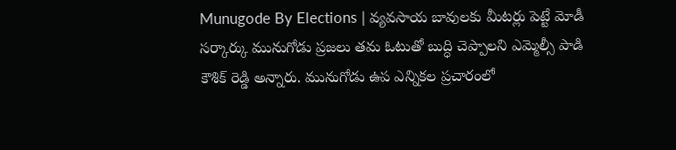Munugode By Elections | వ్యవసాయ బావులకు మీటర్లు పెట్టే మోడీ సర్కార్కు మునుగోడు ప్రజలు తమ ఓటుతో బుద్ధి చెప్పాలని ఎమ్మెల్సీ పాడి కౌశిక్ రెడ్డి అన్నారు. మునుగోడు ఉప ఎన్నికల ప్రచారంలో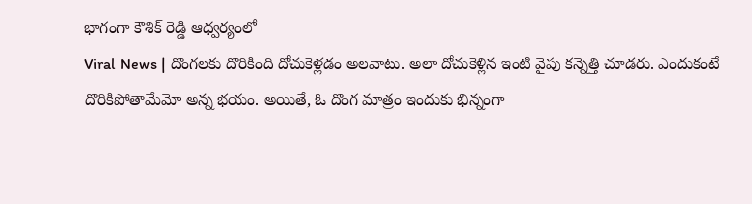భాగంగా కౌశిక్ రెడ్డి ఆధ్వర్యంలో
Viral News | దొంగలకు దొరికింది దోచుకెళ్లడం అలవాటు. అలా దోచుకెళ్లిన ఇంటి వైపు కన్నెత్తి చూడరు. ఎందుకంటే దొరికిపోతామేమో అన్న భయం. అయితే, ఓ దొంగ మాత్రం ఇందుకు భిన్నంగా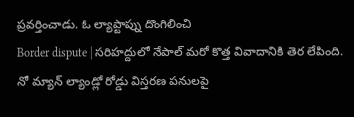ప్రవర్తించాడు. ఓ ల్యాప్టాప్ను దొంగిలించి
Border dispute | సరిహద్దులో నేపాల్ మరో కొత్త వివాదానికి తెర లేపింది. నో మ్యాన్ ల్యాండ్లో రోడ్డు విస్తరణ పనులపై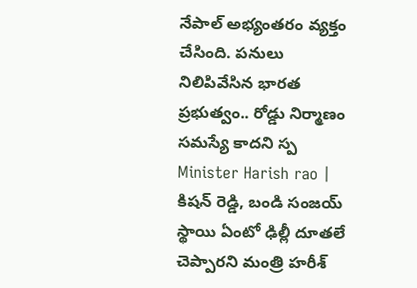నేపాల్ అభ్యంతరం వ్యక్తం చేసింది. పనులు నిలిపివేసిన భారత ప్రభుత్వం.. రోడ్డు నిర్మాణం సమస్యే కాదని స్ప
Minister Harish rao | కిషన్ రెడ్డి, బండి సంజయ్ స్థాయి ఏంటో ఢిల్లీ దూతలే చెప్పారని మంత్రి హరీశ్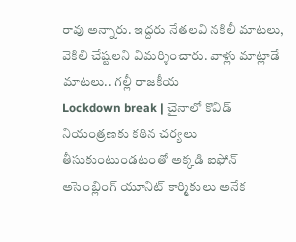రావు అన్నారు. ఇద్దరు నేతలవి నకిలీ మాటలు, వెకిలి చేష్టలని విమర్శించారు. వాళ్లు మాట్లాడే మాటలు.. గల్లీ రాజకీయ
Lockdown break | చైనాలో కొవిడ్ నియంత్రణకు కఠిన చర్యలు తీసుకుంటుండటంతో అక్కడి ఐఫోన్ అసెంబ్లింగ్ యూనిట్ కార్మికులు అనేక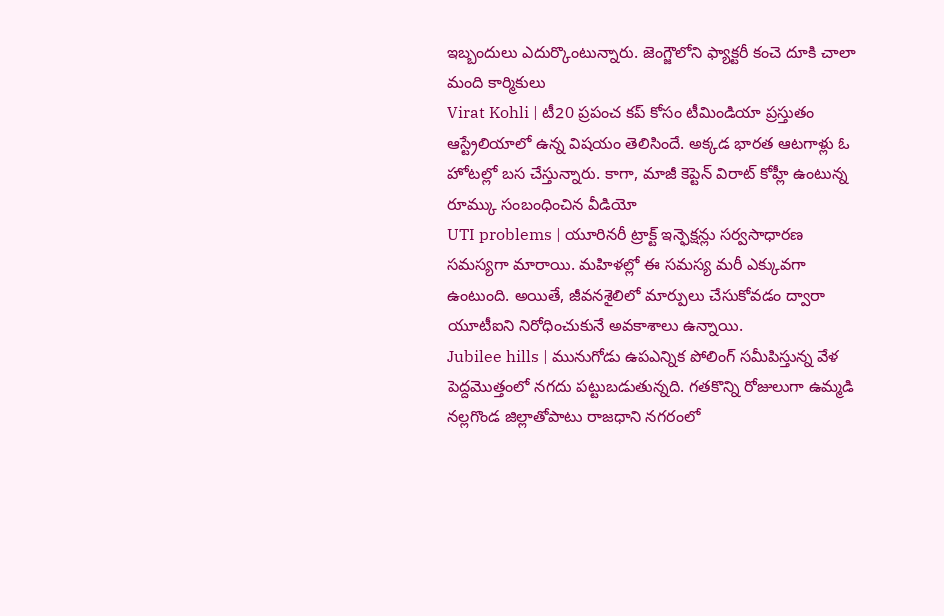ఇబ్బందులు ఎదుర్కొంటున్నారు. జెంగ్జౌలోని ఫ్యాక్టరీ కంచె దూకి చాలా మంది కార్మికులు
Virat Kohli | టీ20 ప్రపంచ కప్ కోసం టీమిండియా ప్రస్తుతం ఆస్ట్రేలియాలో ఉన్న విషయం తెలిసిందే. అక్కడ భారత ఆటగాళ్లు ఓ హోటల్లో బస చేస్తున్నారు. కాగా, మాజీ కెప్టెన్ విరాట్ కోహ్లీ ఉంటున్న రూమ్కు సంబంధించిన వీడియో
UTI problems | యూరినరీ ట్రాక్ట్ ఇన్ఫెక్షన్లు సర్వసాధారణ సమస్యగా మారాయి. మహిళల్లో ఈ సమస్య మరీ ఎక్కువగా ఉంటుంది. అయితే, జీవనశైలిలో మార్పులు చేసుకోవడం ద్వారా యూటీఐని నిరోధించుకునే అవకాశాలు ఉన్నాయి.
Jubilee hills | మునుగోడు ఉపఎన్నిక పోలింగ్ సమీపిస్తున్న వేళ పెద్దమొత్తంలో నగదు పట్టుబడుతున్నది. గతకొన్ని రోజులుగా ఉమ్మడి నల్లగొండ జిల్లాతోపాటు రాజధాని నగరంలో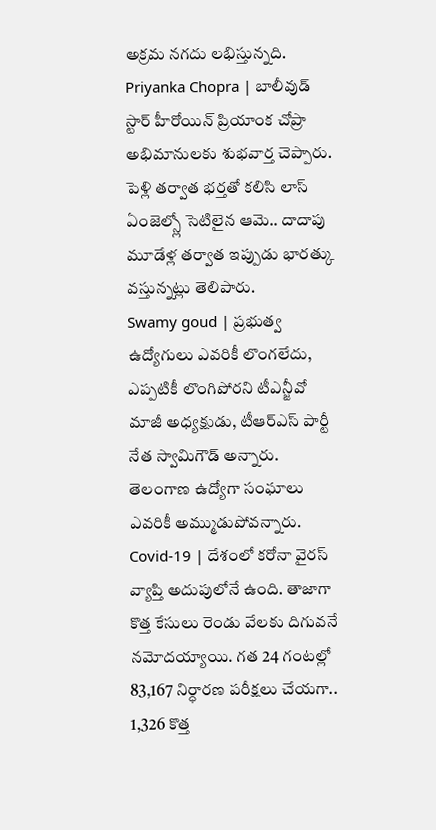అక్రమ నగదు లభిస్తున్నది.
Priyanka Chopra | బాలీవుడ్ స్టార్ హీరోయిన్ ప్రియాంక చోప్రా అభిమానులకు శుభవార్త చెప్పారు. పెళ్లి తర్వాత భర్తతో కలిసి లాస్ ఏంజెల్స్లో సెటిలైన ఆమె.. దాదాపు మూడేళ్ల తర్వాత ఇప్పుడు భారత్కు వస్తున్నట్లు తెలిపారు.
Swamy goud | ప్రభుత్వ ఉద్యోగులు ఎవరికీ లొంగలేదు, ఎప్పటికీ లొంగిపోరని టీఎన్జీవో మాజీ అధ్యక్షుడు, టీఆర్ఎస్ పార్టీ నేత స్వామిగౌడ్ అన్నారు. తెలంగాణ ఉద్యోగా సంఘాలు ఎవరికీ అమ్ముడుపోవన్నారు.
Covid-19 | దేశంలో కరోనా వైరస్ వ్యాప్తి అదుపులోనే ఉంది. తాజాగా కొత్త కేసులు రెండు వేలకు దిగువనే నమోదయ్యాయి. గత 24 గంటల్లో 83,167 నిర్ధారణ పరీక్షలు చేయగా.. 1,326 కొత్త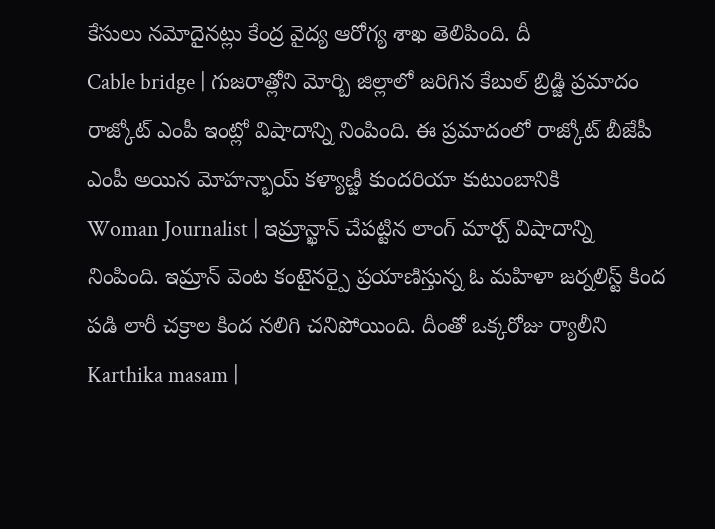కేసులు నమోదైనట్లు కేంద్ర వైద్య ఆరోగ్య శాఖ తెలిపింది. దీ
Cable bridge | గుజరాత్లోని మోర్బి జిల్లాలో జరిగిన కేబుల్ బ్రిడ్జి ప్రమాదం రాజ్కోట్ ఎంపీ ఇంట్లో విషాదాన్ని నింపింది. ఈ ప్రమాదంలో రాజ్కోట్ బీజేపీ ఎంపీ అయిన మోహన్భాయ్ కళ్యాణ్జీ కుందరియా కుటుంబానికి
Woman Journalist | ఇమ్రాన్ఖాన్ చేపట్టిన లాంగ్ మార్చ్ విషాదాన్ని నింపింది. ఇమ్రాన్ వెంట కంటైనర్పై ప్రయాణిస్తున్న ఓ మహిళా జర్నలిస్ట్ కింద పడి లారీ చక్రాల కింద నలిగి చనిపోయింది. దీంతో ఒక్కరోజు ర్యాలీని
Karthika masam |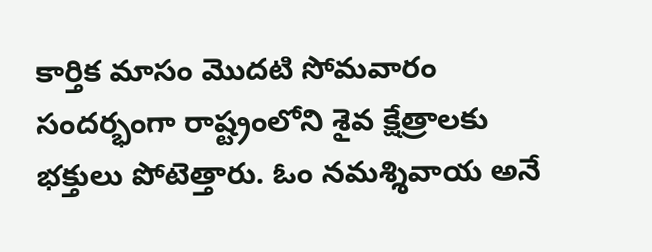కార్తిక మాసం మొదటి సోమవారం సందర్భంగా రాష్ట్రంలోని శైవ క్షేత్రాలకు భక్తులు పోటెత్తారు. ఓం నమశ్శివాయ అనే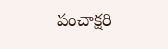పంచాక్షరి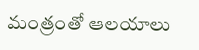మంత్రంతో ఆలయాలు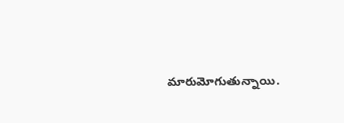మారుమోగుతున్నాయి.